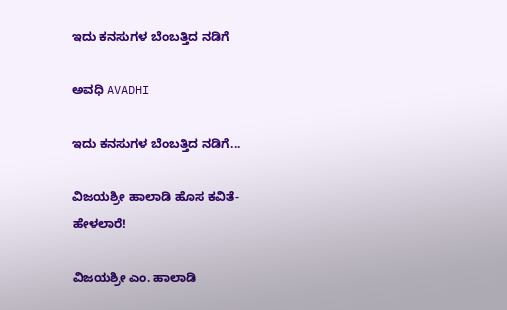ಇದು ಕನಸುಗಳ ಬೆಂಬತ್ತಿದ ನಡಿಗೆ‍

ಅವಧಿ AVADHI

ಇದು ಕನಸುಗಳ ಬೆಂಬತ್ತಿದ ನಡಿಗೆ...

ವಿಜಯಶ್ರೀ ಹಾಲಾಡಿ ಹೊಸ ಕವಿತೆ-ಹೇಳಲಾರೆ!

ವಿಜಯಶ್ರೀ ಎಂ. ಹಾಲಾಡಿ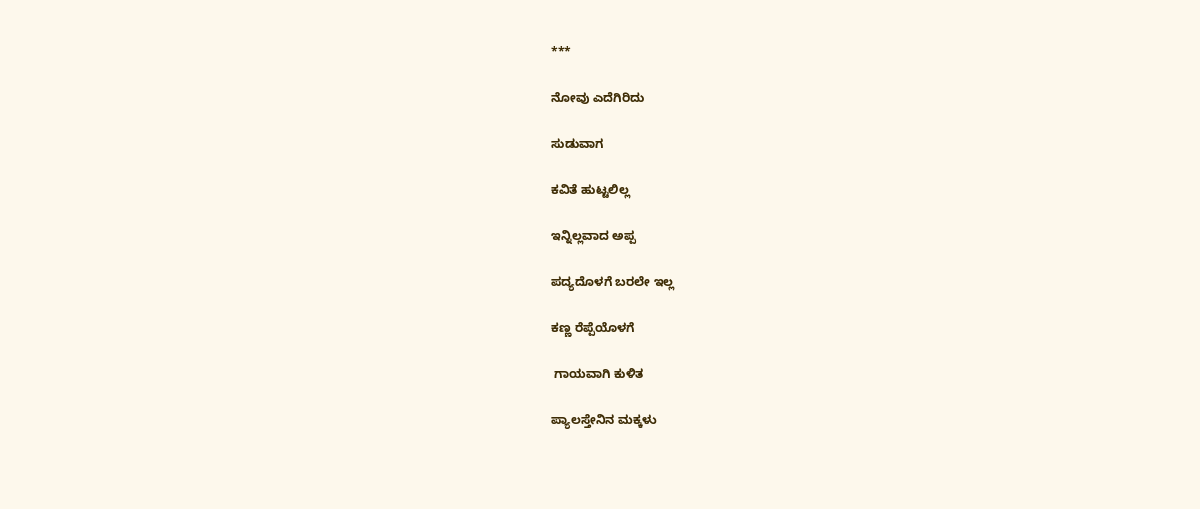***

ನೋವು ಎದೆಗಿರಿದು

ಸುಡುವಾಗ

ಕವಿತೆ ಹುಟ್ಟಲಿಲ್ಲ

ಇನ್ನಿಲ್ಲವಾದ ಅಪ್ಪ

ಪದ್ಯದೊಳಗೆ ಬರಲೇ ಇಲ್ಲ

ಕಣ್ಣ ರೆಪ್ಪೆಯೊಳಗೆ

 ಗಾಯವಾಗಿ ಕುಳಿತ

ಪ್ಯಾಲಸ್ತೇನಿನ ಮಕ್ಕಳು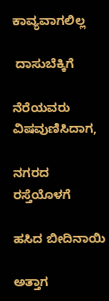ಕಾವ್ಯವಾಗಲಿಲ್ಲ

 ದಾಸುಬೆಕ್ಕಿಗೆ

ನೆರೆಯವರು ವಿಷವುಣಿಸಿದಾಗ,

ನಗರದ ರಸ್ತೆಯೊಳಗೆ

ಹಸಿದ ಬೀದಿನಾಯಿ

ಅತ್ತಾಗ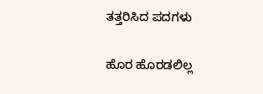ತತ್ತರಿಸಿದ ಪದಗಳು

ಹೊರ ಹೊರಡಲಿಲ್ಲ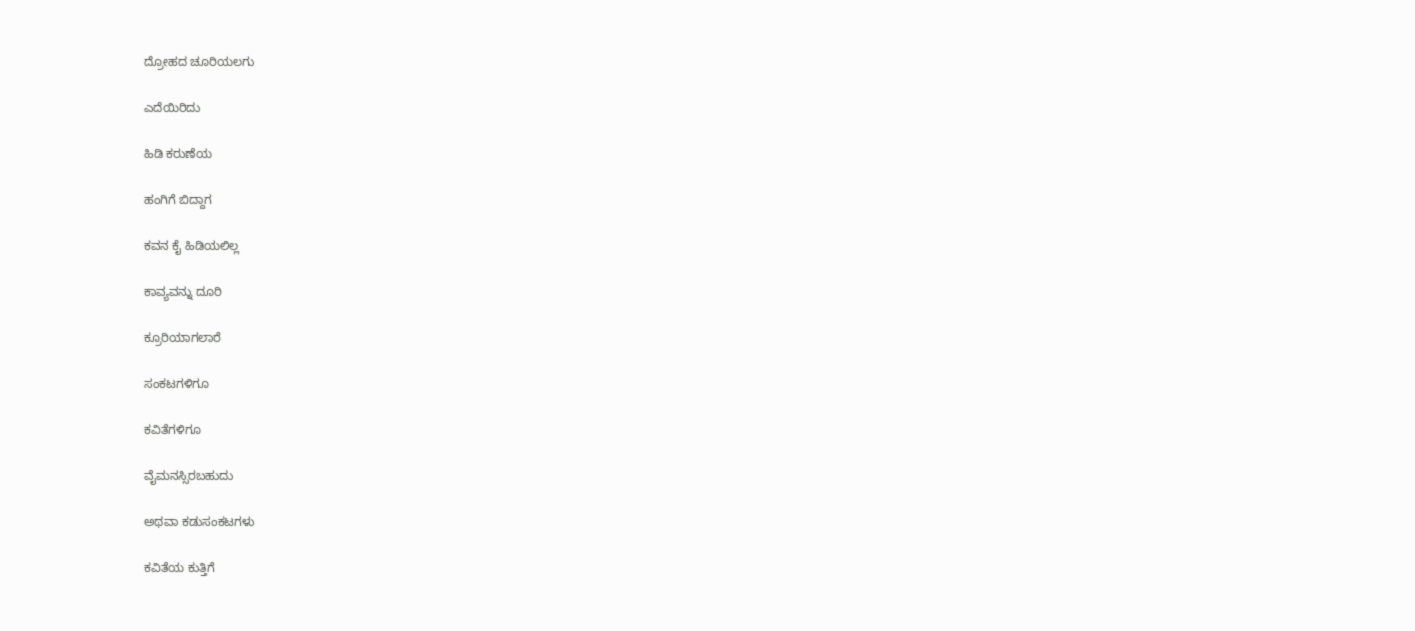ದ್ರೋಹದ ಚೂರಿಯಲಗು

ಎದೆಯಿರಿದು

ಹಿಡಿ ಕರುಣೆಯ

ಹಂಗಿಗೆ ಬಿದ್ದಾಗ

ಕವನ ಕೈ ಹಿಡಿಯಲಿಲ್ಲ

ಕಾವ್ಯವನ್ನು ದೂರಿ

ಕ್ರೂರಿಯಾಗಲಾರೆ

ಸಂಕಟಗಳಿಗೂ

ಕವಿತೆಗಳಿಗೂ

ವೈಮನಸ್ಸಿರಬಹುದು

ಅಥವಾ ಕಡುಸಂಕಟಗಳು

ಕವಿತೆಯ ಕುತ್ತಿಗೆ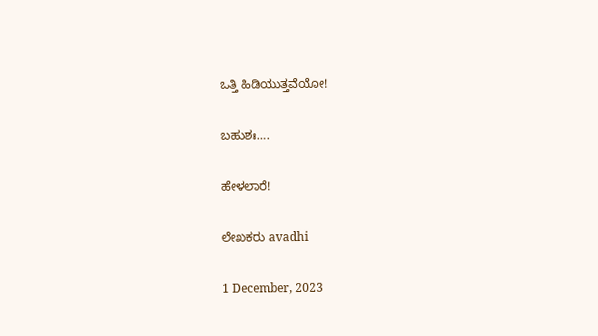ಒತ್ತಿ ಹಿಡಿಯುತ್ತವೆಯೋ!

ಬಹುಶಃ….

ಹೇಳಲಾರೆ!

ಲೇಖಕರು avadhi

1 December, 2023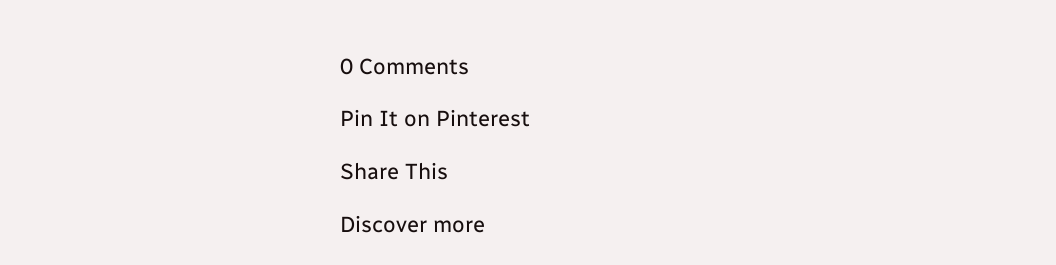0 Comments

Pin It on Pinterest

Share This

Discover more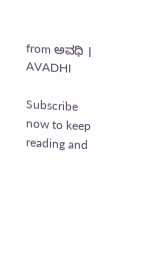from ಅವಧಿ । AVADHI

Subscribe now to keep reading and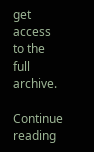get access to the full archive.

Continue reading